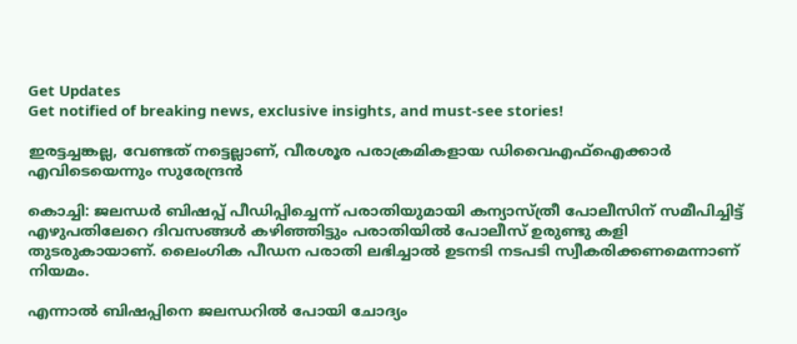Get Updates
Get notified of breaking news, exclusive insights, and must-see stories!

ഇരട്ടച്ചങ്കല്ല, വേണ്ടത് നട്ടെല്ലാണ്, വീരശൂര പരാക്രമികളായ ഡിവൈഎഫ്‌ഐക്കാര്‍ എവിടെയെന്നും സുരേന്ദ്രന്‍

കൊച്ചി: ജലന്ധര്‍ ബിഷപ്പ് പീഡിപ്പിച്ചെന്ന് പരാതിയുമായി കന്യാസ്ത്രീ പോലീസിന് സമീപിച്ചിട്ട് എഴുപതിലേറെ ദിവസങ്ങള്‍ കഴിഞ്ഞിട്ടും പരാതിയില്‍ പോലീസ് ഉരുണ്ടു കളി തുടരുകായാണ്. ലൈംഗിക പീഡന പരാതി ലഭിച്ചാല്‍ ഉടനടി നടപടി സ്വീകരിക്കണമെന്നാണ് നിയമം.

എന്നാല്‍ ബിഷപ്പിനെ ജലന്ധറില്‍ പോയി ചോദ്യം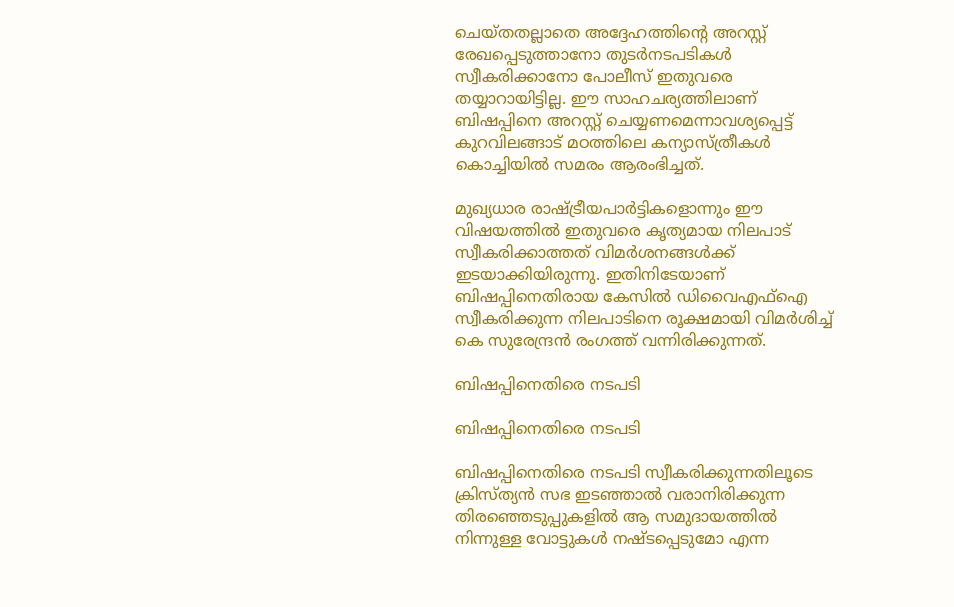ചെയ്തതല്ലാതെ അദ്ദേഹത്തിന്റെ അറസ്റ്റ് രേഖപ്പെടുത്താനോ തുടര്‍നടപടികള്‍ സ്വീകരിക്കാനോ പോലീസ് ഇതുവരെ തയ്യാറായിട്ടില്ല. ഈ സാഹചര്യത്തിലാണ് ബിഷപ്പിനെ അറസ്റ്റ് ചെയ്യണമെന്നാവശ്യപ്പെട്ട് കുറവിലങ്ങാട് മഠത്തിലെ കന്യാസ്ത്രീകള്‍ കൊച്ചിയില്‍ സമരം ആരംഭിച്ചത്.

മുഖ്യധാര രാഷ്ട്രീയപാര്‍ട്ടികളൊന്നും ഈ വിഷയത്തില്‍ ഇതുവരെ കൃത്യമായ നിലപാട് സ്വീകരിക്കാത്തത് വിമര്‍ശനങ്ങള്‍ക്ക് ഇടയാക്കിയിരുന്നു. ഇതിനിടേയാണ് ബിഷപ്പിനെതിരായ കേസില്‍ ഡിവൈഎഫ്‌ഐ സ്വീകരിക്കുന്ന നിലപാടിനെ രൂക്ഷമായി വിമര്‍ശിച്ച് കെ സുരേന്ദ്രന്‍ രംഗത്ത് വന്നിരിക്കുന്നത്.

ബിഷപ്പിനെതിരെ നടപടി

ബിഷപ്പിനെതിരെ നടപടി

ബിഷപ്പിനെതിരെ നടപടി സ്വീകരിക്കുന്നതിലൂടെ ക്രിസ്ത്യന്‍ സഭ ഇടഞ്ഞാല്‍ വരാനിരിക്കുന്ന തിരഞ്ഞെടുപ്പുകളില്‍ ആ സമുദായത്തില്‍ നിന്നുള്ള വോട്ടുകള്‍ നഷ്ടപ്പെടുമോ എന്ന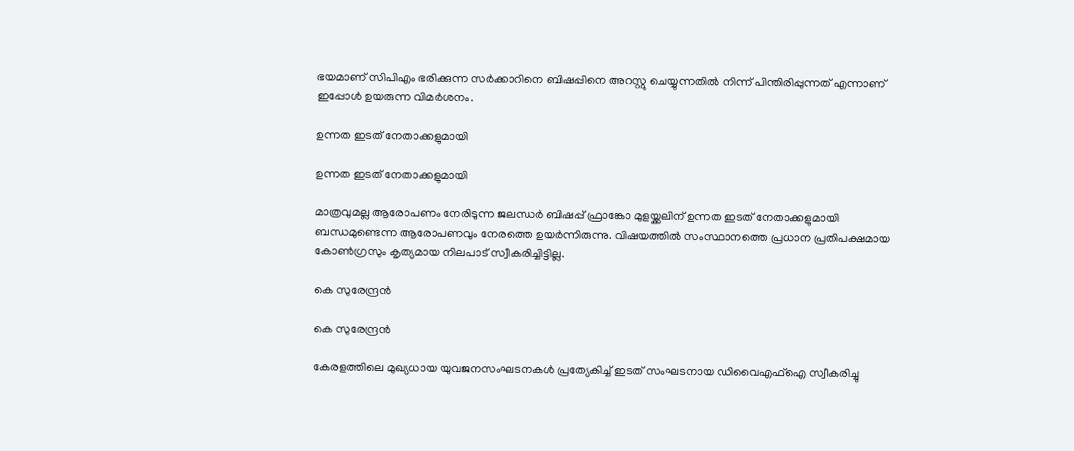ഭയമാണ് സിപിഎം ഭരിക്കുന്ന സര്‍ക്കാറിനെ ബിഷപ്പിനെ അറസ്റ്റു ചെയ്യുന്നതില്‍ നിന്ന് പിന്തിരിപ്പുന്നത് എന്നാണ് ഇപ്പോള്‍ ഉയരുന്ന വിമര്‍ശനം.

ഉന്നത ഇടത് നേതാക്കളുമായി

ഉന്നത ഇടത് നേതാക്കളുമായി

മാത്രവുമല്ല ആരോപണം നേരിടുന്ന ജലന്ധര്‍ ബിഷപ്പ് ഫ്രാങ്കോ മുളയ്ക്കലിന് ഉന്നത ഇടത് നേതാക്കളുമായി ബന്ധമുണ്ടെന്ന ആരോപണവും നേരത്തെ ഉയര്‍ന്നിരുന്നു. വിഷയത്തില്‍ സംസ്ഥാനത്തെ പ്രധാന പ്രതിപക്ഷമായ കോണ്‍ഗ്രസും കൃത്യമായ നിലപാട് സ്വീകരിച്ചിട്ടില്ല.

കെ സുരേന്ദ്രന്‍

കെ സുരേന്ദ്രന്‍

കേരളത്തിലെ മുഖ്യധായ യുവജനസംഘടനകള്‍ പ്രത്യേകിച്ച് ഇടത് സംഘടനായ ഡിവൈഎഫ്‌ഐ സ്വീകരിച്ചു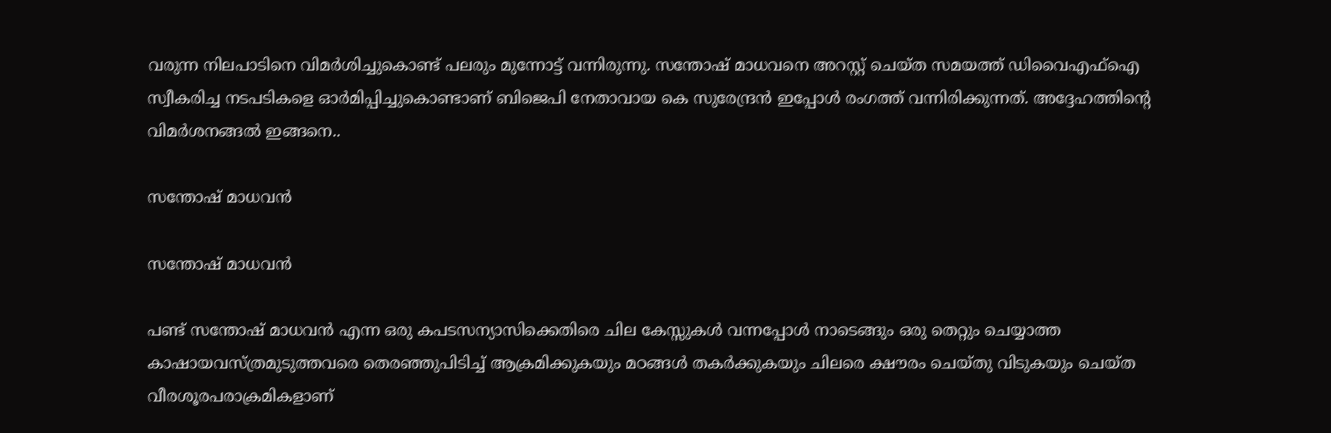വരുന്ന നിലപാടിനെ വിമര്‍ശിച്ചുകൊണ്ട് പലരും മുന്നോട്ട് വന്നിരുന്നു. സന്തോഷ് മാധവനെ അറസ്റ്റ് ചെയ്ത സമയത്ത് ഡിവൈഎഫ്‌ഐ സ്വീകരിച്ച നടപടികളെ ഓര്‍മിപ്പിച്ചുകൊണ്ടാണ് ബിജെപി നേതാവായ കെ സുരേന്ദ്രന്‍ ഇപ്പോള്‍ രംഗത്ത് വന്നിരിക്കുന്നത്. അദ്ദേഹത്തിന്റെ വിമര്‍ശനങ്ങല്‍ ഇങ്ങനെ..

സന്തോഷ് മാധവൻ

സന്തോഷ് മാധവൻ

പണ്ട് സന്തോഷ് മാധവൻ എന്ന ഒരു കപടസന്യാസിക്കെതിരെ ചില കേസ്സുകൾ വന്നപ്പോൾ നാടെങ്ങും ഒരു തെറ്റും ചെയ്യാത്ത കാഷായവസ്ത്രമുടുത്തവരെ തെരഞ്ഞുപിടിച്ച് ആക്രമിക്കുകയും മഠങ്ങൾ തകർക്കുകയും ചിലരെ ക്ഷൗരം ചെയ്തു വിടുകയും ചെയ്ത വീരശൂരപരാക്രമികളാണ്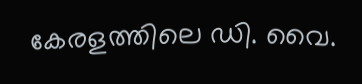കേരളത്തിലെ ഡി. വൈ.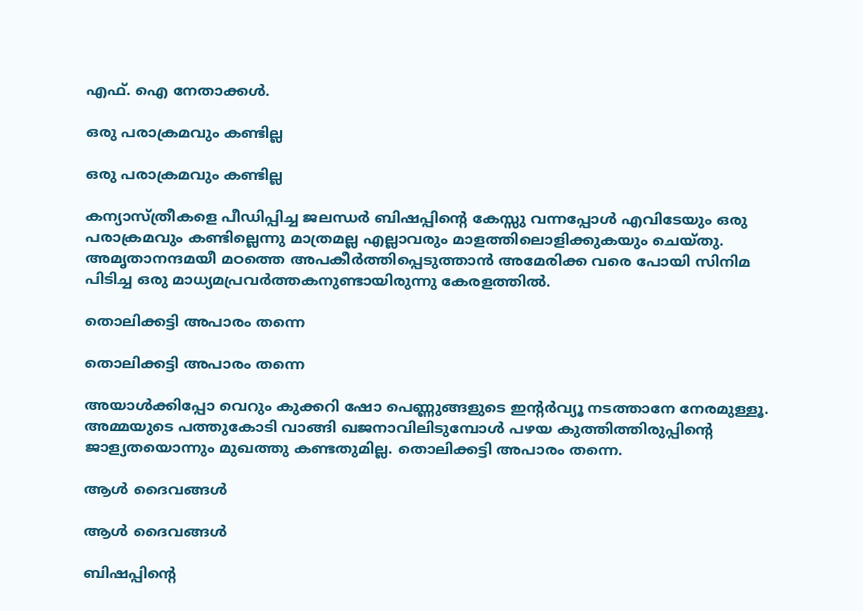എഫ്. ഐ നേതാക്കൾ.

ഒരു പരാക്രമവും കണ്ടില്ല

ഒരു പരാക്രമവും കണ്ടില്ല

കന്യാസ്ത്രീകളെ പീഡിപ്പിച്ച ജലന്ധർ ബിഷപ്പിന്റെ കേസ്സു വന്നപ്പോൾ എവിടേയും ഒരു പരാക്രമവും കണ്ടില്ലെന്നു മാത്രമല്ല എല്ലാവരും മാളത്തിലൊളിക്കുകയും ചെയ്തു. അമൃതാനന്ദമയീ മഠത്തെ അപകീർത്തിപ്പെടുത്താൻ അമേരിക്ക വരെ പോയി സിനിമ പിടിച്ച ഒരു മാധ്യമപ്രവർത്തകനുണ്ടായിരുന്നു കേരളത്തിൽ.

തൊലിക്കട്ടി അപാരം തന്നെ

തൊലിക്കട്ടി അപാരം തന്നെ

അയാൾക്കിപ്പോ വെറും കുക്കറി ഷോ പെണ്ണുങ്ങളുടെ ഇന്റർവ്യൂ നടത്താനേ നേരമുള്ളൂ. അമ്മയുടെ പത്തുകോടി വാങ്ങി ഖജനാവിലിടുമ്പോൾ പഴയ കുത്തിത്തിരുപ്പിന്റെ ജാള്യതയൊന്നും മുഖത്തു കണ്ടതുമില്ല. തൊലിക്കട്ടി അപാരം തന്നെ.

ആൾ ദൈവങ്ങൾ

ആൾ ദൈവങ്ങൾ

ബിഷപ്പിന്റെ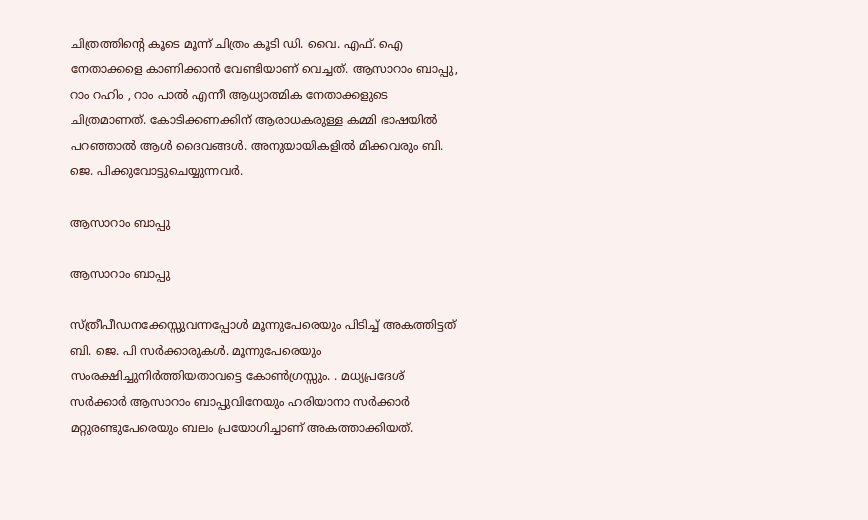ചിത്രത്തിന്റെ കൂടെ മൂന്ന് ചിത്രം കൂടി ഡി. വൈ. എഫ്. ഐ നേതാക്കളെ കാണിക്കാൻ വേണ്ടിയാണ് വെച്ചത്. ആസാറാം ബാപ്പു, റാം റഹിം , റാം പാൽ എന്നീ ആധ്യാത്മിക നേതാക്കളുടെ ചിത്രമാണത്. കോടിക്കണക്കിന് ആരാധകരുള്ള കമ്മി ഭാഷയിൽ പറഞ്ഞാൽ ആൾ ദൈവങ്ങൾ. അനുയായികളിൽ മിക്കവരും ബി. ജെ. പിക്കുവോട്ടുചെയ്യുന്നവർ.

ആസാറാം ബാപ്പു

ആസാറാം ബാപ്പു

സ്ത്രീപീഡനക്കേസ്സുവന്നപ്പോൾ മൂന്നുപേരെയും പിടിച്ച് അകത്തിട്ടത് ബി. ജെ. പി സർക്കാരുകൾ. മൂന്നുപേരെയും സംരക്ഷിച്ചുനിർത്തിയതാവട്ടെ കോൺഗ്രസ്സും. . മധ്യപ്രദേശ് സർക്കാർ ആസാറാം ബാപ്പുവിനേയും ഹരിയാനാ സർക്കാർ മറ്റുരണ്ടുപേരെയും ബലം പ്രയോഗിച്ചാണ് അകത്താക്കിയത്.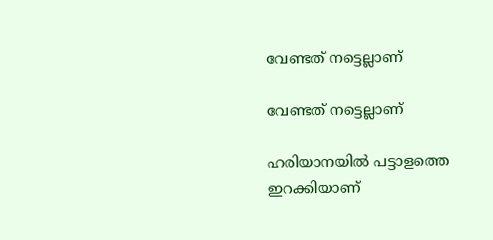വേണ്ടത് നട്ടെല്ലാണ്

വേണ്ടത് നട്ടെല്ലാണ്

ഹരിയാനയിൽ പട്ടാളത്തെ ഇറക്കിയാണ്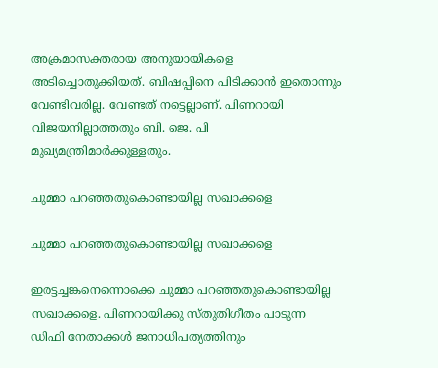അക്രമാസക്തരായ അനുയായികളെ അടിച്ചൊതുക്കിയത്. ബിഷപ്പിനെ പിടിക്കാൻ ഇതൊന്നും വേണ്ടിവരില്ല. വേണ്ടത് നട്ടെല്ലാണ്. പിണറായി വിജയനില്ലാത്തതും ബി. ജെ. പി മുഖ്യമന്ത്രിമാർക്കുള്ളതും.

ചുമ്മാ പറഞ്ഞതുകൊണ്ടായില്ല സഖാക്കളെ

ചുമ്മാ പറഞ്ഞതുകൊണ്ടായില്ല സഖാക്കളെ

ഇരട്ടച്ചങ്കനെന്നൊക്കെ ചുമ്മാ പറഞ്ഞതുകൊണ്ടായില്ല സഖാക്കളെ. പിണറായിക്കു സ്തുതിഗീതം പാടുന്ന ഡിഫി നേതാക്കൾ ജനാധിപത്യത്തിനും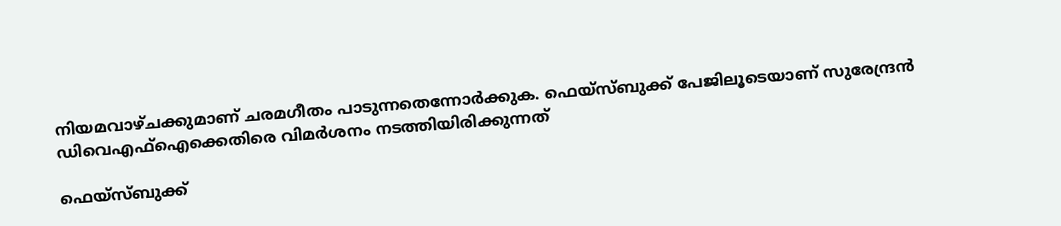നിയമവാഴ്ചക്കുമാണ് ചരമഗീതം പാടുന്നതെന്നോർക്കുക. ഫെയ്സ്ബുക്ക് പേജിലൂടെയാണ് സുരേന്ദ്രന്‍ ഡിവെഎഫ്ഐക്കെതിരെ വിമർശനം നടത്തിയിരിക്കുന്നത്

ഫെയ്സ്ബുക്ക്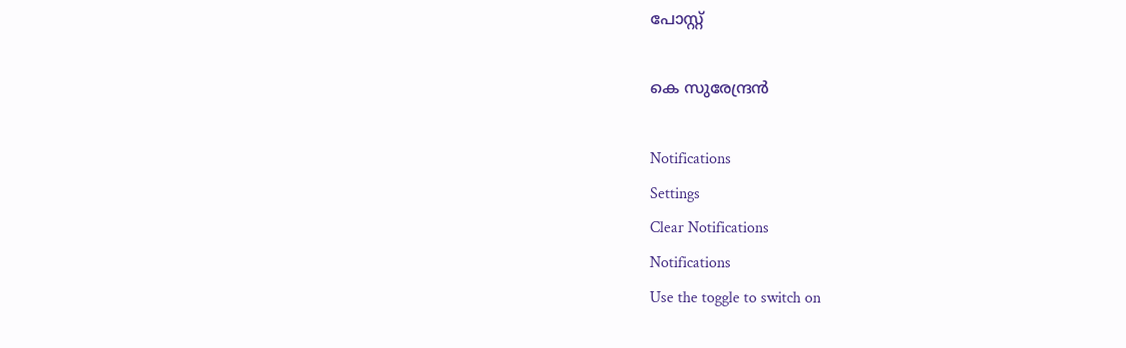പോസ്റ്റ്

കെ സുരേന്ദ്രന്‍

Notifications
Settings
Clear Notifications
Notifications
Use the toggle to switch on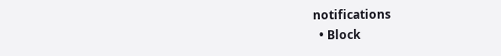notifications
  • Block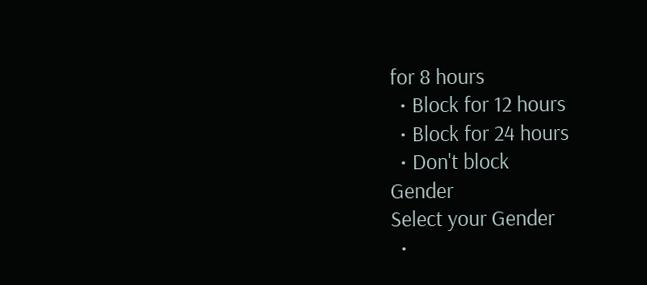for 8 hours
  • Block for 12 hours
  • Block for 24 hours
  • Don't block
Gender
Select your Gender
  •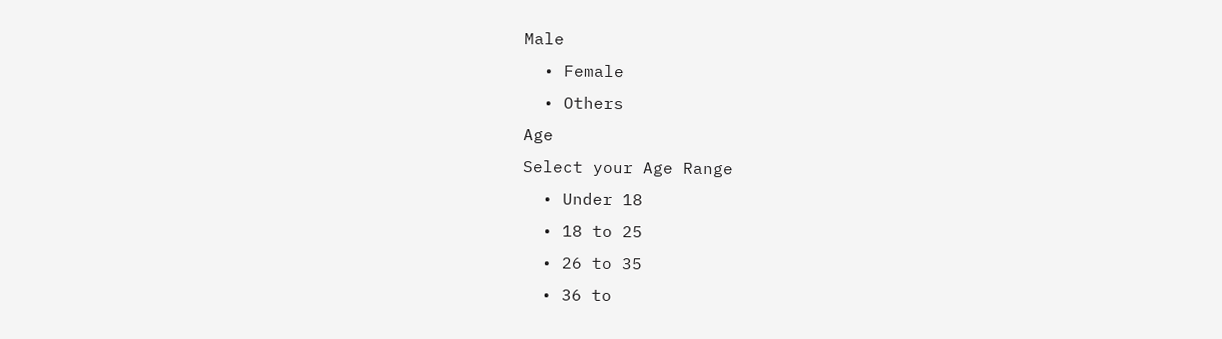Male
  • Female
  • Others
Age
Select your Age Range
  • Under 18
  • 18 to 25
  • 26 to 35
  • 36 to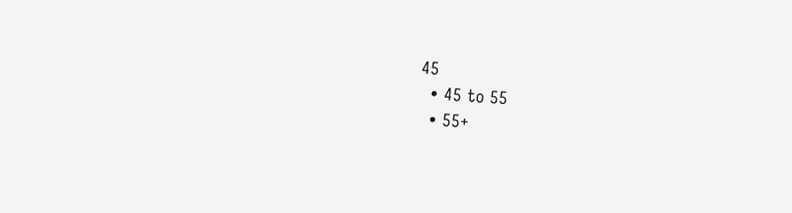45
  • 45 to 55
  • 55+